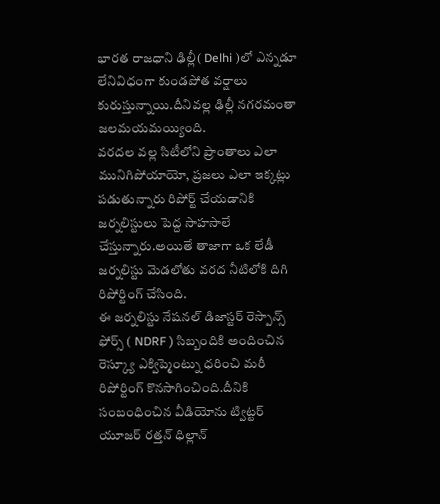భారత రాజధాని ఢిల్లీ( Delhi )లో ఎన్నడూ లేనివిధంగా కుండపోత వర్షాలు కురుస్తున్నాయి.దీనివల్ల ఢిల్లీ నగరమంతా జలమయమయ్యింది.
వరదల వల్ల సిటీలోని ప్రాంతాలు ఎలా మునిగిపోయాయో, ప్రజలు ఎలా ఇక్కట్లు పడుతున్నారు రిపోర్ట్ చేయడానికి జర్నలిస్టులు పెద్ద సాహసాలే చేస్తున్నారు.అయితే తాజాగా ఒక లేడీ జర్నలిస్టు మెడలోతు వరద నీటిలోకి దిగి రిపోర్టింగ్ చేసింది.
ఈ జర్నలిస్టు నేషనల్ డిజాస్టర్ రెస్పాన్స్ ఫోర్స్ ( NDRF ) సిబ్బందికి అందించిన రెస్క్యూ ఎక్విప్మెంట్ను ధరించి మరీ రిపోర్టింగ్ కొనసాగించింది.దీనికి సంబంధించిన వీడియోను ట్విట్టర్ యూజర్ రత్తన్ ధిల్లాన్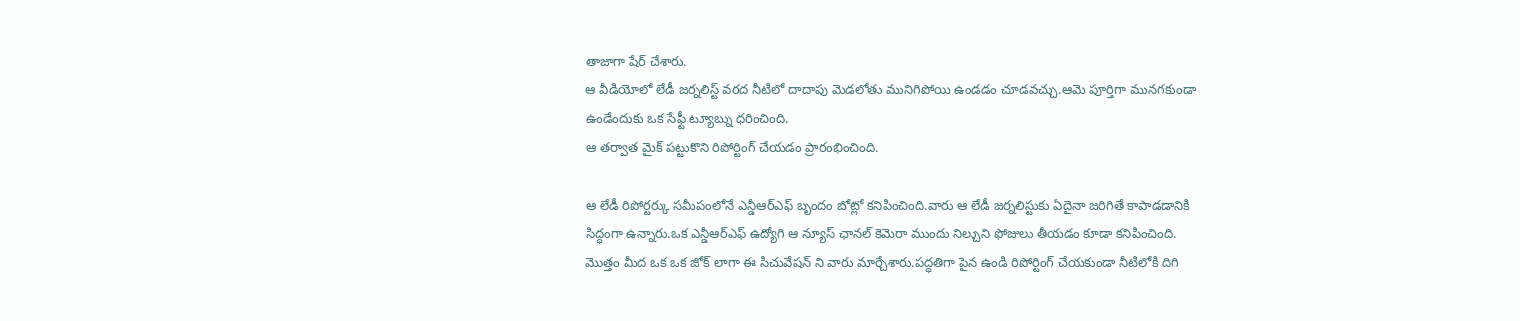తాజాగా షేర్ చేశారు.
ఆ వీడియోలో లేడీ జర్నలిస్ట్ వరద నీటిలో దాదాపు మెడలోతు మునిగిపోయి ఉండడం చూడవచ్చు.ఆమె పూర్తిగా మునగకుండా ఉండేందుకు ఒక సేఫ్టీ ట్యూబ్ను ధరించింది.
ఆ తర్వాత మైక్ పట్టుకొని రిపోర్టింగ్ చేయడం ప్రారంభించింది.

ఆ లేడీ రిపోర్టర్కు సమీపంలోనే ఎన్డీఆర్ఎఫ్ బృందం బోట్లో కనిపించింది.వారు ఆ లేడీ జర్నలిస్టుకు ఏదైనా జరిగితే కాపాడడానికి సిద్ధంగా ఉన్నారు.ఒక ఎన్డీఆర్ఎఫ్ ఉద్యోగి ఆ న్యూస్ ఛానల్ కెమెరా ముందు నిల్చుని ఫోజులు తీయడం కూడా కనిపించింది.
మొత్తం మీద ఒక ఒక జోక్ లాగా ఈ సిచువేషన్ ని వారు మార్చేశారు.పద్ధతిగా పైన ఉండి రిపోర్టింగ్ చేయకుండా నీటిలోకి దిగి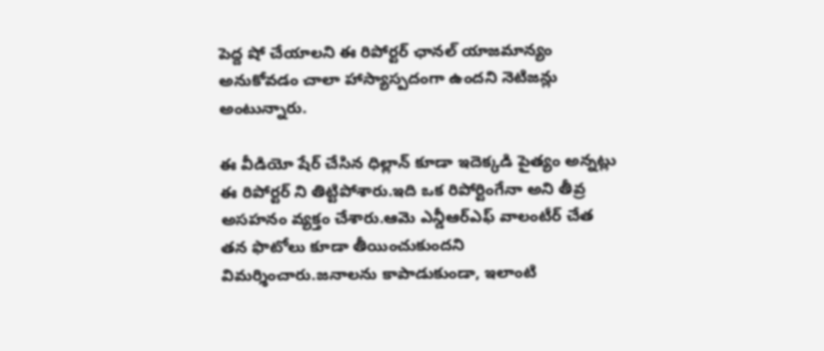పెద్ద షో చేయాలని ఈ రిపోర్టర్ ఛానల్ యాజమాన్యం అనుకోవడం చాలా హాస్యాస్పదంగా ఉందని నెటిజన్లు అంటున్నారు.

ఈ వీడియో షేర్ చేసిన ధిల్లాన్ కూడా ఇదెక్కడి పైత్యం అన్నట్లు ఈ రిపోర్టర్ ని తిట్టిపోశారు.ఇది ఒక రిపోర్టింగేనా అని తీవ్ర అసహనం వ్యక్తం చేశారు.ఆమె ఎన్డీఆర్ఎఫ్ వాలంటీర్ చేత తన ఫొటోలు కూడా తీయించుకుందని విమర్శించారు.జనాలను కాపాడుకుండా, ఇలాంటి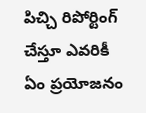పిచ్చి రిపోర్టింగ్ చేస్తూ ఎవరికీ ఏం ప్రయోజనం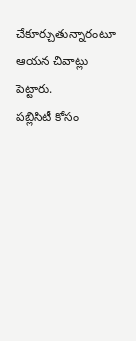చేకూర్చుతున్నారంటూ ఆయన చివాట్లు పెట్టారు.
పబ్లిసిటీ కోసం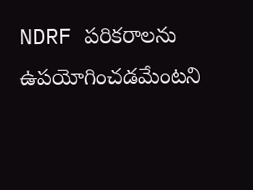NDRF పరికరాలను ఉపయోగించడమేంటని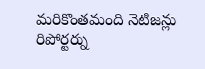మరికొంతమంది నెటిజన్లు రిపోర్టర్ను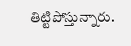తిట్టిపోస్తున్నారు.